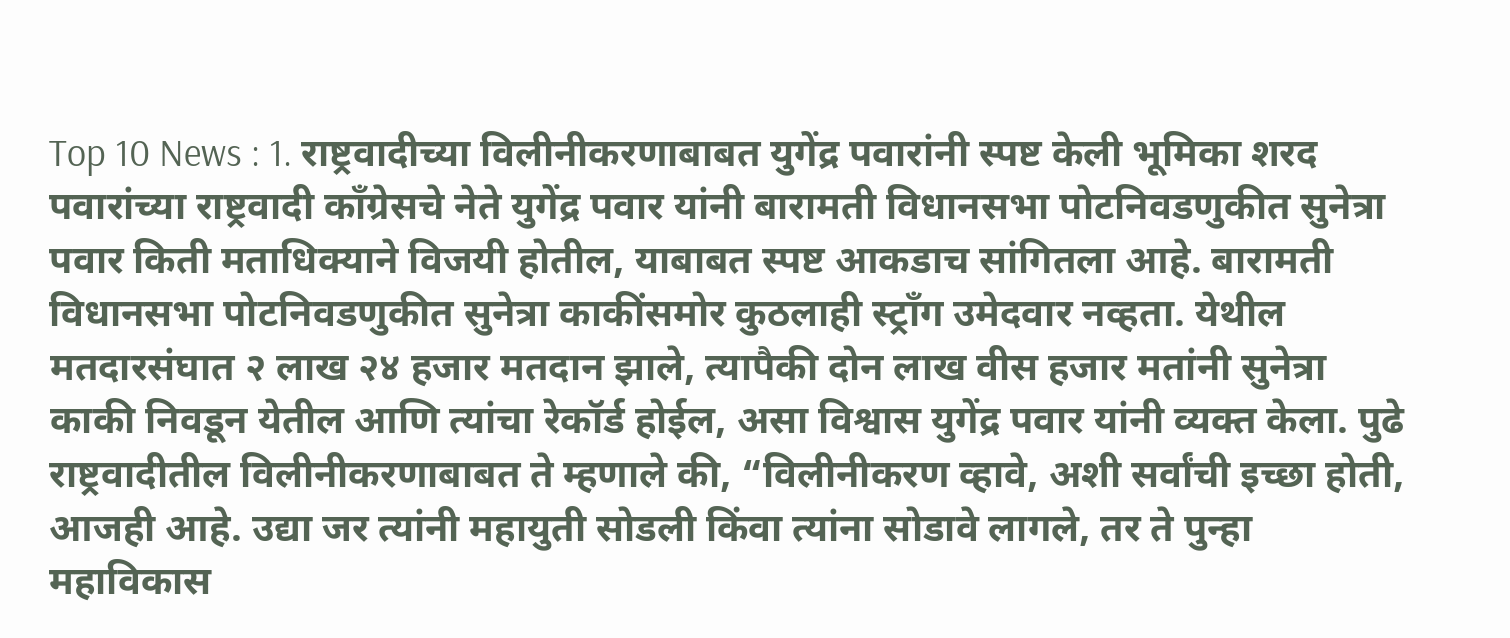Top 10 News : 1. राष्ट्रवादीच्या विलीनीकरणाबाबत युगेंद्र पवारांनी स्पष्ट केली भूमिका शरद पवारांच्या राष्ट्रवादी काँग्रेसचे नेते युगेंद्र पवार यांनी बारामती विधानसभा पोटनिवडणुकीत सुनेत्रा पवार किती मताधिक्याने विजयी होतील, याबाबत स्पष्ट आकडाच सांगितला आहे. बारामती विधानसभा पोटनिवडणुकीत सुनेत्रा काकींसमोर कुठलाही स्ट्राँग उमेदवार नव्हता. येथील मतदारसंघात २ लाख २४ हजार मतदान झाले, त्यापैकी दोन लाख वीस हजार मतांनी सुनेत्रा काकी निवडून येतील आणि त्यांचा रेकॉर्ड होईल, असा विश्वास युगेंद्र पवार यांनी व्यक्त केला. पुढे राष्ट्रवादीतील विलीनीकरणाबाबत ते म्हणाले की, “विलीनीकरण व्हावे, अशी सर्वांची इच्छा होती, आजही आहे. उद्या जर त्यांनी महायुती सोडली किंवा त्यांना सोडावे लागले, तर ते पुन्हा महाविकास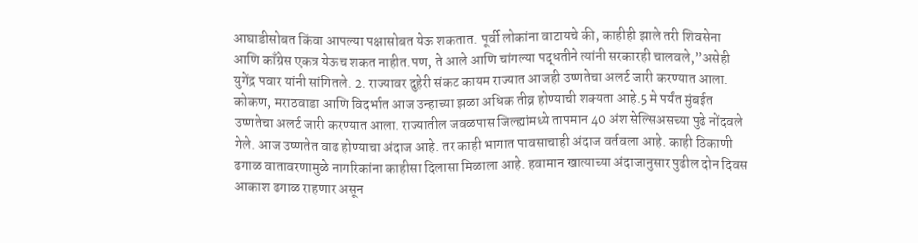आघाडीसोबत किंवा आपल्या पक्षासोबत येऊ शकतात. पूर्वी लोकांना वाटायचे की, काहीही झाले तरी शिवसेना आणि काँग्रेस एकत्र येऊच शकत नाहीत.पण, ते आले आणि चांगल्या पद्धतीने त्यांनी सरकारही चालवले,”असेही युगेंद्र पवार यांनी सांगितले. 2. राज्यावर दुहेरी संकट कायम राज्यात आजही उष्णतेचा अलर्ट जारी करण्यात आला. कोकण, मराठवाडा आणि विदर्भात आज उन्हाच्या झळा अधिक तीव्र होण्याची शक्यता आहे.5 मे पर्यंत मुंबईत उष्णतेचा अलर्ट जारी करण्यात आला. राज्यातील जवळपास जिल्ह्यांमध्ये तापमान 40 अंश सेल्सिअसच्या पुढे नोंदवले गेले. आज उष्णतेत वाढ होण्याचा अंदाज आहे. तर काही भागात पावसाचाही अंदाज वर्तवला आहे. काही ठिकाणी ढगाळ वातावरणामुळे नागरिकांना काहीसा दिलासा मिळाला आहे. हवामान खात्याच्या अंदाजानुसार पुढील दोन दिवस आकाश ढगाळ राहणार असून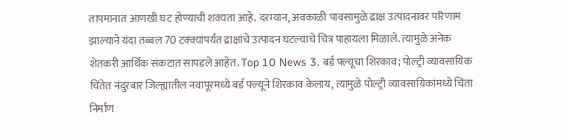तापमानात आणखी घट होण्याची शक्यता आहे. दरम्यान, अवकाळी पावसामुळे द्राक्ष उत्पादनावर परिणाम झाल्याने यंदा तब्बल 70 टक्क्यांपर्यंत द्राक्षांचे उत्पादन घटल्याचे चित्र पाहायला मिळाले. त्यामुळे अनेक शेतकरी आर्थिक संकटात सापडले आहेत. Top 10 News 3. बर्ड फ्ल्यूचा शिरकाव; पोल्ट्री व्यावसायिक चिंतेत नंदुरबार जिल्ह्यातील नवापूरमध्ये बर्ड फ्ल्यूने शिरकाव केलाय, त्यामुळे पोल्ट्री व्यावसायिकांमध्ये चिंता निर्माण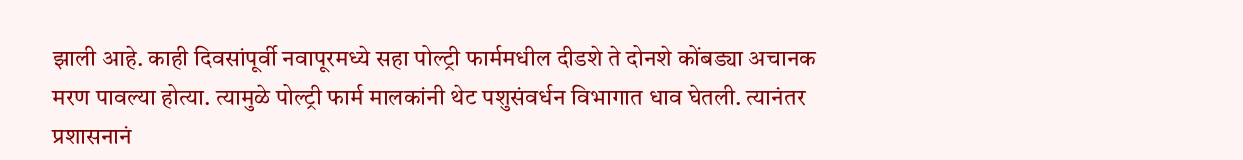झाली आहे. काही दिवसांपूर्वी नवापूरमध्ये सहा पोल्ट्री फार्ममधील दीडशे ते दोनशे कोंबड्या अचानक मरण पावल्या होत्या. त्यामुळे पोल्ट्री फार्म मालकांनी थेट पशुसंवर्धन विभागात धाव घेतली. त्यानंतर प्रशासनानं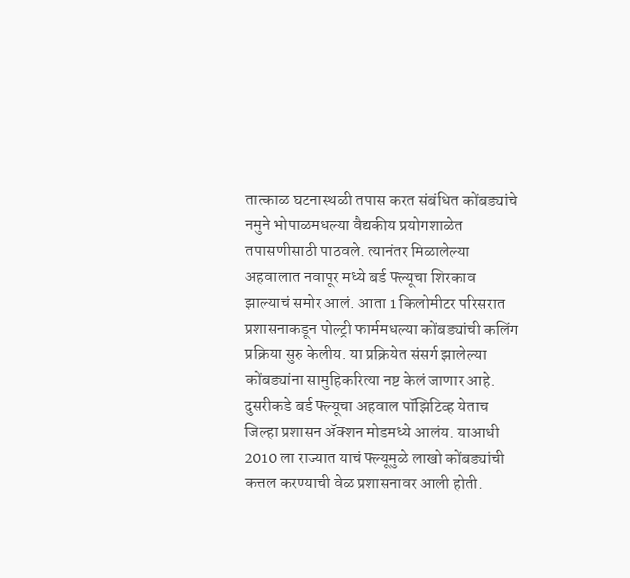तात्काळ घटनास्थळी तपास करत संबंधित कोंबड्यांचे नमुने भोपाळमधल्या वैद्यकीय प्रयोगशाळेत तपासणीसाठी पाठवले. त्यानंतर मिळालेल्या अहवालात नवापूर मध्ये बर्ड फ्ल्यूचा शिरकाव झाल्याचं समोर आलं. आता 1 किलोमीटर परिसरात प्रशासनाकडून पोल्ट्री फार्ममधल्या कोंबड्यांची कलिंग प्रक्रिया सुरु केलीय. या प्रक्रियेत संसर्ग झालेल्या कोंबड्यांना सामुहिकरित्या नष्ट केलं जाणार आहे. दुसरीकडे बर्ड फ्ल्यूचा अहवाल पॉझिटिव्ह येताच जिल्हा प्रशासन ॲक्शन मोडमध्ये आलंय. याआधी 2010 ला राज्यात याचं फ्ल्यूमुळे लाखो कोंबड्यांची कत्तल करण्याची वेळ प्रशासनावर आली होती.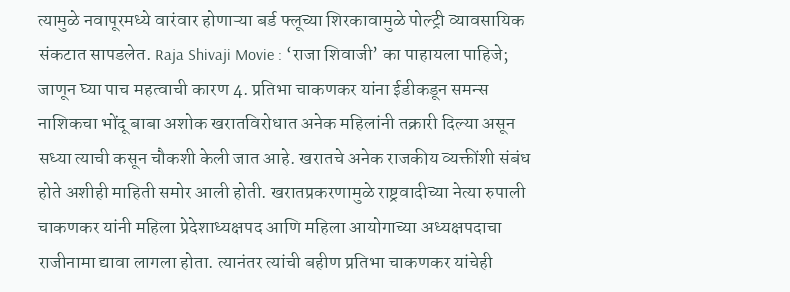त्यामुळे नवापूरमध्ये वारंवार होणाऱ्या बर्ड फ्लूच्या शिरकावामुळे पोल्ट्री व्यावसायिक संकटात सापडलेत. Raja Shivaji Movie : ‘राजा शिवाजी’ का पाहायला पाहिजे; जाणून घ्या पाच महत्वाची कारण 4. प्रतिभा चाकणकर यांना ईडीकडून समन्स नाशिकचा भोंदू बाबा अशोक खरातविरोधात अनेक महिलांनी तक्रारी दिल्या असून सध्या त्याची कसून चौकशी केली जात आहे. खरातचे अनेक राजकीय व्यक्तींशी संबंध होते अशीही माहिती समोर आली होती. खरातप्रकरणामुळे राष्ट्रवादीच्या नेत्या रुपाली चाकणकर यांनी महिला प्रेदेशाध्यक्षपद आणि महिला आयोगाच्या अध्यक्षपदाचा राजीनामा द्यावा लागला होता. त्यानंतर त्यांची बहीण प्रतिभा चाकणकर यांचेही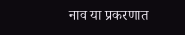नाव या प्रकरणात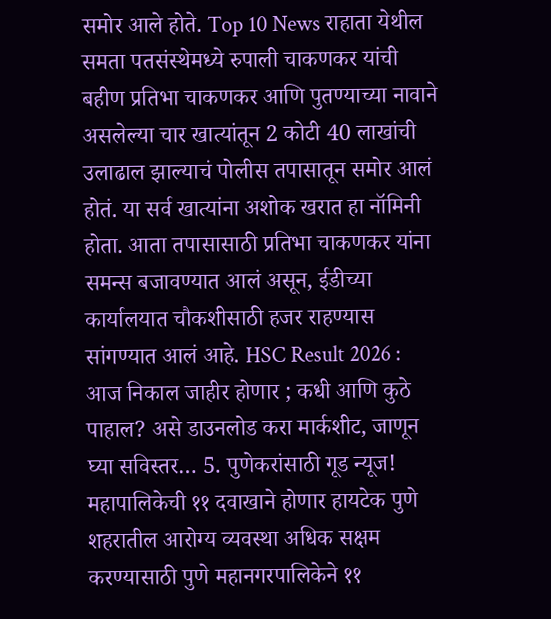समोर आले होते. Top 10 News राहाता येथील समता पतसंस्थेमध्ये रुपाली चाकणकर यांची बहीण प्रतिभा चाकणकर आणि पुतण्याच्या नावाने असलेल्या चार खात्यांतून 2 कोटी 40 लाखांची उलाढाल झाल्याचं पोलीस तपासातून समोर आलं होतं. या सर्व खात्यांना अशोक खरात हा नॉमिनी होता. आता तपासासाठी प्रतिभा चाकणकर यांना समन्स बजावण्यात आलं असून, ईडीच्या कार्यालयात चौकशीसाठी हजर राहण्यास सांगण्यात आलं आहे. HSC Result 2026 : आज निकाल जाहीर होणार ; कधी आणि कुठे पाहाल? असे डाउनलोड करा मार्कशीट, जाणून घ्या सविस्तर… 5. पुणेकरांसाठी गूड न्यूज! महापालिकेची ११ दवाखाने होणार हायटेक पुणे शहरातील आरोग्य व्यवस्था अधिक सक्षम करण्यासाठी पुणे महानगरपालिकेने ११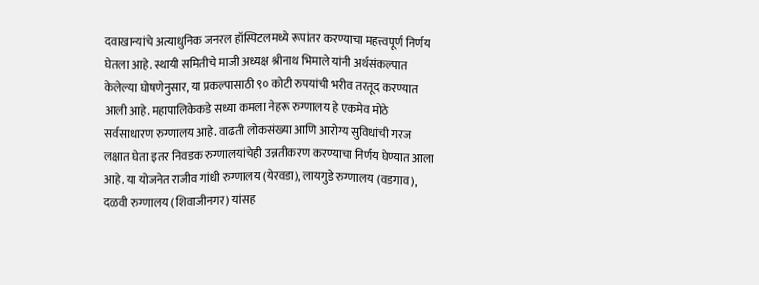दवाखान्यांचे अत्याधुनिक जनरल हॉस्पिटलमध्ये रूपांतर करण्याचा महत्त्वपूर्ण निर्णय घेतला आहे. स्थायी समितीचे माजी अध्यक्ष श्रीनाथ भिमाले यांनी अर्थसंकल्पात केलेल्या घोषणेनुसार, या प्रकल्पासाठी ९० कोटी रुपयांची भरीव तरतूद करण्यात आली आहे. महापालिकेकडे सध्या कमला नेहरू रुग्णालय हे एकमेव मोठे सर्वसाधारण रुग्णालय आहे. वाढती लोकसंख्या आणि आरोग्य सुविधांची गरज लक्षात घेता इतर निवडक रुग्णालयांचेही उन्नतीकरण करण्याचा निर्णय घेण्यात आला आहे. या योजनेत राजीव गांधी रुग्णालय (येरवडा), लायगुडे रुग्णालय (वडगाव), दळवी रुग्णालय (शिवाजीनगर) यांसह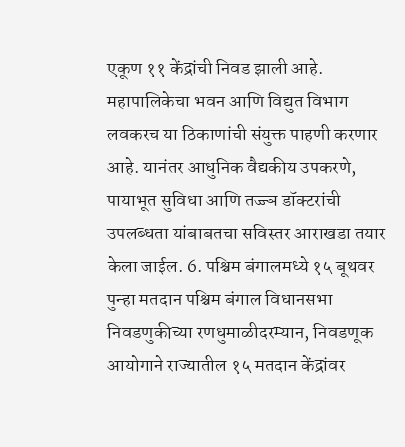एकूण ११ केंद्रांची निवड झाली आहे. महापालिकेचा भवन आणि विद्युत विभाग लवकरच या ठिकाणांची संयुक्त पाहणी करणार आहे. यानंतर आधुनिक वैद्यकीय उपकरणे, पायाभूत सुविधा आणि तज्ज्ञ डॉक्टरांची उपलब्धता यांबाबतचा सविस्तर आराखडा तयार केला जाईल. 6. पश्चिम बंगालमध्ये १५ बूथवर पुन्हा मतदान पश्चिम बंगाल विधानसभा निवडणुकीच्या रणधुमाळीदरम्यान, निवडणूक आयोगाने राज्यातील १५ मतदान केंद्रांवर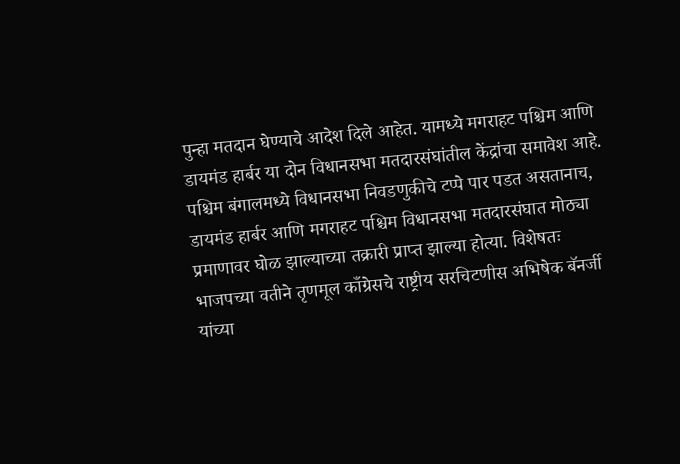पुन्हा मतदान घेण्याचे आदेश दिले आहेत. यामध्ये मगराहट पश्चिम आणि डायमंड हार्बर या दोन विधानसभा मतदारसंघांतील केंद्रांचा समावेश आहे. पश्चिम बंगालमध्ये विधानसभा निवडणुकीचे टप्पे पार पडत असतानाच, डायमंड हार्बर आणि मगराहट पश्चिम विधानसभा मतदारसंघात मोठ्या प्रमाणावर घोळ झाल्याच्या तक्रारी प्राप्त झाल्या होत्या. विशेषतः भाजपच्या वतीने तृणमूल काँग्रेसचे राष्ट्रीय सरचिटणीस अभिषेक बॅनर्जी यांच्या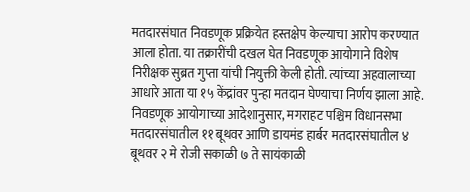मतदारसंघात निवडणूक प्रक्रियेत हस्तक्षेप केल्याचा आरोप करण्यात आला होता. या तक्रारींची दखल घेत निवडणूक आयोगाने विशेष निरीक्षक सुब्रत गुप्ता यांची नियुक्ती केली होती. त्यांच्या अहवालाच्या आधारे आता या १५ केंद्रांवर पुन्हा मतदान घेण्याचा निर्णय झाला आहे. निवडणूक आयोगाच्या आदेशानुसार, मगराहट पश्चिम विधानसभा मतदारसंघातील ११ बूथवर आणि डायमंड हार्बर मतदारसंघातील ४ बूथवर २ मे रोजी सकाळी ७ ते सायंकाळी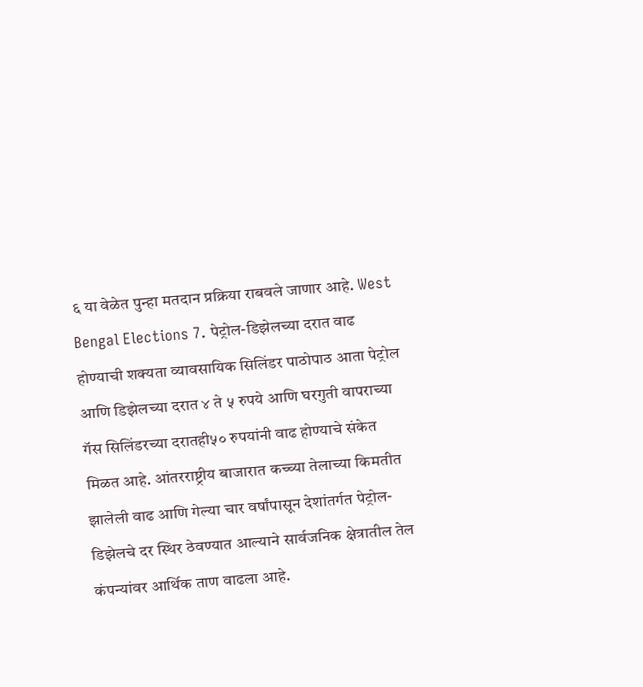६ या वेळेत पुन्हा मतदान प्रक्रिया राबवले जाणार आहे. West Bengal Elections 7. पेट्रोल-डिझेलच्या दरात वाढ होण्याची शक्यता व्यावसायिक सिलिंडर पाठोपाठ आता पेट्रोल आणि डिझेलच्या दरात ४ ते ५ रुपये आणि घरगुती वापराच्या गॅस सिलिंडरच्या दरातही५० रुपयांनी वाढ होण्याचे संकेत मिळत आहे. आंतरराष्ट्रीय बाजारात कच्च्या तेलाच्या किमतीत झालेली वाढ आणि गेल्या चार वर्षांपासून देशांतर्गत पेट्रोल-डिझेलचे दर स्थिर ठेवण्यात आल्याने सार्वजनिक क्षेत्रातील तेल कंपन्यांवर आर्थिक ताण वाढला आहे.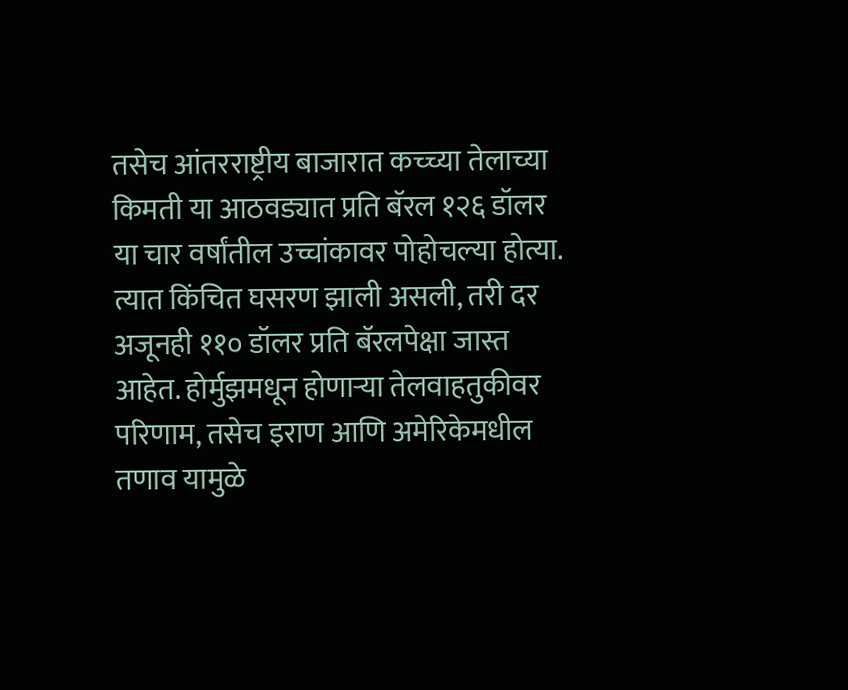तसेच आंतरराष्ट्रीय बाजारात कच्च्या तेलाच्या किमती या आठवड्यात प्रति बॅरल १२६ डॉलर या चार वर्षांतील उच्चांकावर पोहोचल्या होत्या. त्यात किंचित घसरण झाली असली, तरी दर अजूनही ११० डॉलर प्रति बॅरलपेक्षा जास्त आहेत. होर्मुझमधून होणाऱ्या तेलवाहतुकीवर परिणाम, तसेच इराण आणि अमेरिकेमधील तणाव यामुळे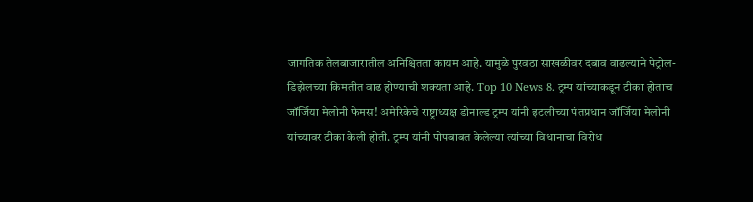जागतिक तेलबाजारातील अनिश्चितता कायम आहे. यामुळे पुरवठा साखळीवर दबाव वाढल्याने पेट्रोल-डिझेलच्या किमतीत वाढ होण्याची शक्यता आहे. Top 10 News 8. ट्रम्प यांच्याकडून टीका होताच जॉर्जिया मेलोनी फेमस! अमेरिकेचे राष्ट्राध्यक्ष डोनाल्ड ट्रम्प यांनी इटलीच्या पंतप्रधान जॉर्जिया मेलोनी यांच्यावर टीका केली होती. ट्रम्प यांनी पोपबाबत केलेल्या त्यांच्या विधानाचा विरोध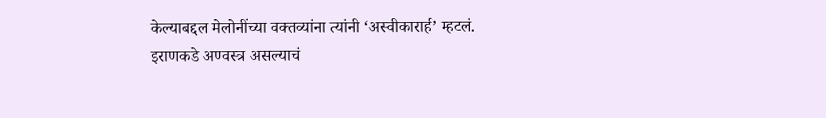केल्याबद्दल मेलोनींच्या वक्तव्यांना त्यांनी ‘अस्वीकारार्ह’ म्हटलं. इराणकडे अण्वस्त्र असल्याचं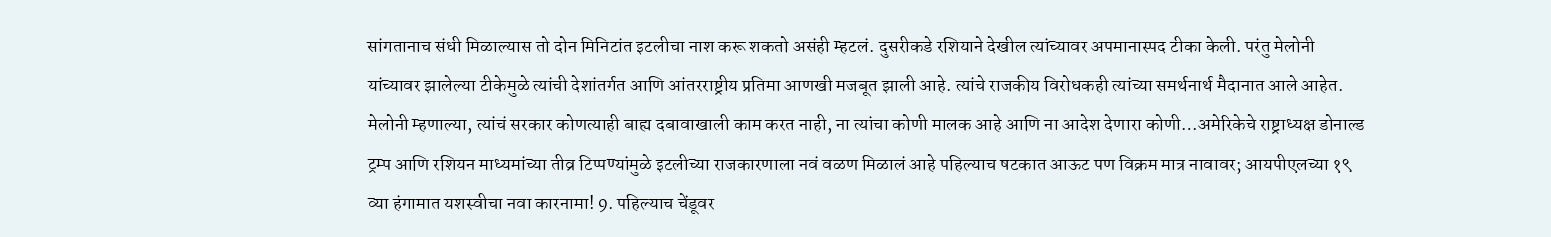सांगतानाच संधी मिळाल्यास तो दोन मिनिटांत इटलीचा नाश करू शकतो असंही म्हटलं. दुसरीकडे रशियाने देखील त्यांच्यावर अपमानास्पद टीका केली. परंतु मेलोनी यांच्यावर झालेल्या टीकेमुळे त्यांची देशांतर्गत आणि आंतरराष्ट्रीय प्रतिमा आणखी मजबूत झाली आहे. त्यांचे राजकीय विरोधकही त्यांच्या समर्थनार्थ मैदानात आले आहेत. मेलोनी म्हणाल्या, त्यांचं सरकार कोणत्याही बाह्य दबावाखाली काम करत नाही, ना त्यांचा कोणी मालक आहे आणि ना आदेश देणारा कोणी…अमेरिकेचे राष्ट्राध्यक्ष डोनाल्ड ट्रम्प आणि रशियन माध्यमांच्या तीव्र टिप्पण्यांमुळे इटलीच्या राजकारणाला नवं वळण मिळालं आहे पहिल्याच षटकात आऊट पण विक्रम मात्र नावावर; आयपीएलच्या १९ व्या हंगामात यशस्वीचा नवा कारनामा! 9. पहिल्याच चेंडूवर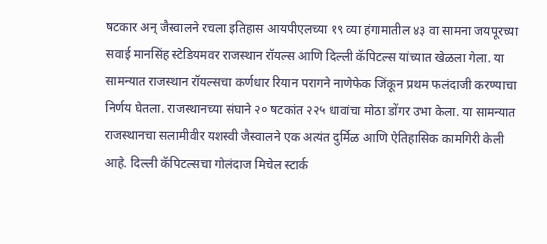षटकार अन् जैस्वालने रचला इतिहास आयपीएलच्या १९ व्या हंगामातील ४३ वा सामना जयपूरच्या सवाई मानसिंह स्टेडियमवर राजस्थान रॉयल्स आणि दिल्ली कॅपिटल्स यांच्यात खेळला गेला. या सामन्यात राजस्थान रॉयल्सचा कर्णधार रियान परागने नाणेफेक जिंकून प्रथम फलंदाजी करण्याचा निर्णय घेतला. राजस्थानच्या संघाने २० षटकांत २२५ धावांचा मोठा डोंगर उभा केला. या सामन्यात राजस्थानचा सलामीवीर यशस्वी जैस्वालने एक अत्यंत दुर्मिळ आणि ऐतिहासिक कामगिरी केली आहे. दिल्ली कॅपिटल्सचा गोलंदाज मिचेल स्टार्क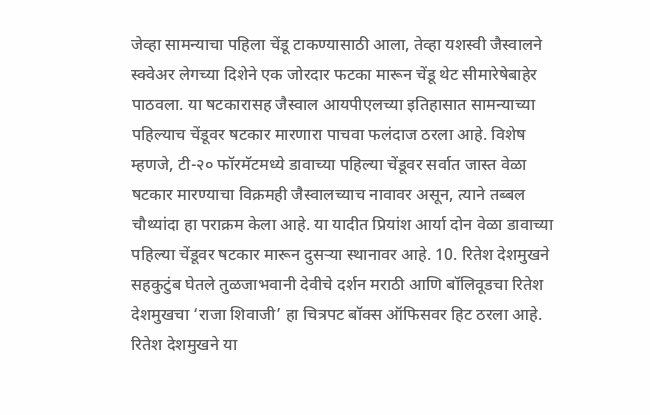जेव्हा सामन्याचा पहिला चेंडू टाकण्यासाठी आला, तेव्हा यशस्वी जैस्वालने स्क्वेअर लेगच्या दिशेने एक जोरदार फटका मारून चेंडू थेट सीमारेषेबाहेर पाठवला. या षटकारासह जैस्वाल आयपीएलच्या इतिहासात सामन्याच्या पहिल्याच चेंडूवर षटकार मारणारा पाचवा फलंदाज ठरला आहे. विशेष म्हणजे, टी-२० फॉरमॅटमध्ये डावाच्या पहिल्या चेंडूवर सर्वात जास्त वेळा षटकार मारण्याचा विक्रमही जैस्वालच्याच नावावर असून, त्याने तब्बल चौथ्यांदा हा पराक्रम केला आहे. या यादीत प्रियांश आर्या दोन वेळा डावाच्या पहिल्या चेंडूवर षटकार मारून दुसऱ्या स्थानावर आहे. 10. रितेश देशमुखने सहकुटुंब घेतले तुळजाभवानी देवीचे दर्शन मराठी आणि बॉलिवूडचा रितेश देशमुखचा ‘राजा शिवाजी’ हा चित्रपट बॉक्स ऑफिसवर हिट ठरला आहे. रितेश देशमुखने या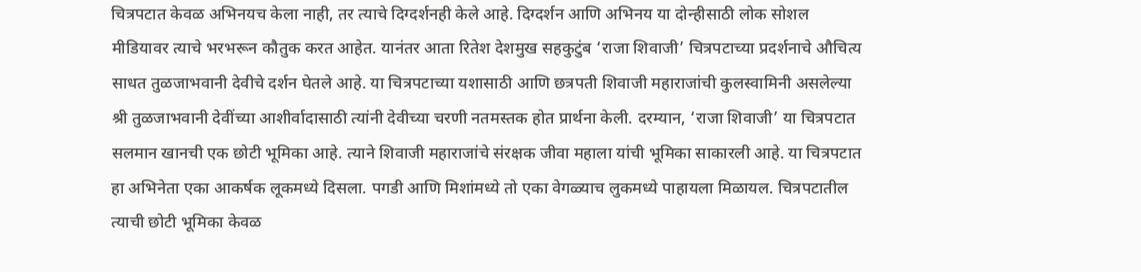चित्रपटात केवळ अभिनयच केला नाही, तर त्याचे दिग्दर्शनही केले आहे. दिग्दर्शन आणि अभिनय या दोन्हीसाठी लोक सोशल मीडियावर त्याचे भरभरून कौतुक करत आहेत. यानंतर आता रितेश देशमुख सहकुटुंब ‘राजा शिवाजी’ चित्रपटाच्या प्रदर्शनाचे औचित्य साधत तुळजाभवानी देवीचे दर्शन घेतले आहे. या चित्रपटाच्या यशासाठी आणि छत्रपती शिवाजी महाराजांची कुलस्वामिनी असलेल्या श्री तुळजाभवानी देवींच्या आशीर्वादासाठी त्यांनी देवीच्या चरणी नतमस्तक होत प्रार्थना केली. दरम्यान, ‘राजा शिवाजी’ या चित्रपटात सलमान खानची एक छोटी भूमिका आहे. त्याने शिवाजी महाराजांचे संरक्षक जीवा महाला यांची भूमिका साकारली आहे. या चित्रपटात हा अभिनेता एका आकर्षक लूकमध्ये दिसला. पगडी आणि मिशांमध्ये तो एका वेगळ्याच लुकमध्ये पाहायला मिळायल. चित्रपटातील त्याची छोटी भूमिका केवळ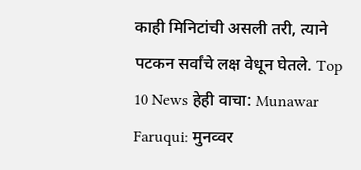काही मिनिटांची असली तरी, त्याने पटकन सर्वांचे लक्ष वेधून घेतले. Top 10 News हेही वाचा: Munawar Faruqui: मुनव्वर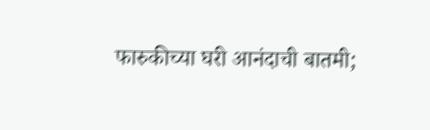फारुकीच्या घरी आनंदाची बातमी;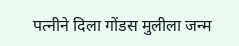पत्नीने दिला गोंडस मुलीला जन्म